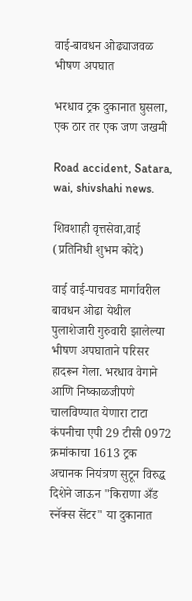वाई-बावधन ओढ्याजवळ भीषण अपघात

भरधाव ट्रक दुकानात घुसला, एक ठार तर एक जण जखमी

Road accident, Satara, wai, shivshahi news.

शिवशाही वृत्तसेवा,वाई (प्रतिनिधी शुभम कोदे)

वाई वाई-पाचवड मार्गावरील बावधन ओढा येथील पुलाशेजारी गुरुवारी झालेल्या भीषण अपघाताने परिसर हादरून गेला. भरधाव वेगाने आणि निष्काळजीपणे चालविण्यात येणारा टाटा कंपनीचा एपी 29 टीसी 0972 क्रमांकाचा 1613 ट्रक अचानक नियंत्रण सुटून विरुद्ध दिशेने जाऊन "किराणा अँड स्नॅक्स सेंटर" या दुकानात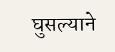घुसल्याने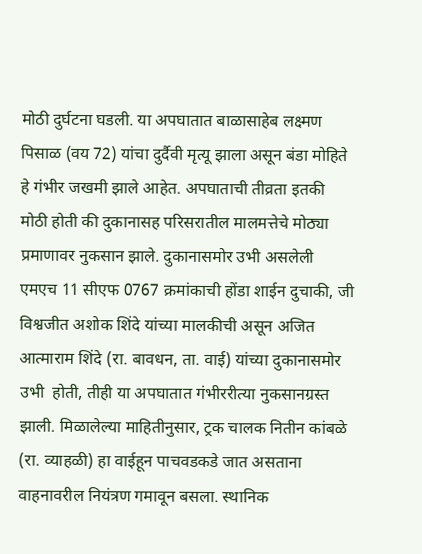मोठी दुर्घटना घडली. या अपघातात बाळासाहेब लक्ष्मण पिसाळ (वय 72) यांचा दुर्दैवी मृत्यू झाला असून बंडा मोहिते हे गंभीर जखमी झाले आहेत. अपघाताची तीव्रता इतकी मोठी होती की दुकानासह परिसरातील मालमत्तेचे मोठ्या प्रमाणावर नुकसान झाले. दुकानासमोर उभी असलेली एमएच 11 सीएफ 0767 क्रमांकाची होंडा शाईन दुचाकी, जी विश्वजीत अशोक शिंदे यांच्या मालकीची असून अजित आत्माराम शिंदे (रा. बावधन, ता. वाई) यांच्या दुकानासमोर उभी  होती, तीही या अपघातात गंभीररीत्या नुकसानग्रस्त झाली. मिळालेल्या माहितीनुसार, ट्रक चालक नितीन कांबळे (रा. व्याहळी) हा वाईहून पाचवडकडे जात असताना वाहनावरील नियंत्रण गमावून बसला. स्थानिक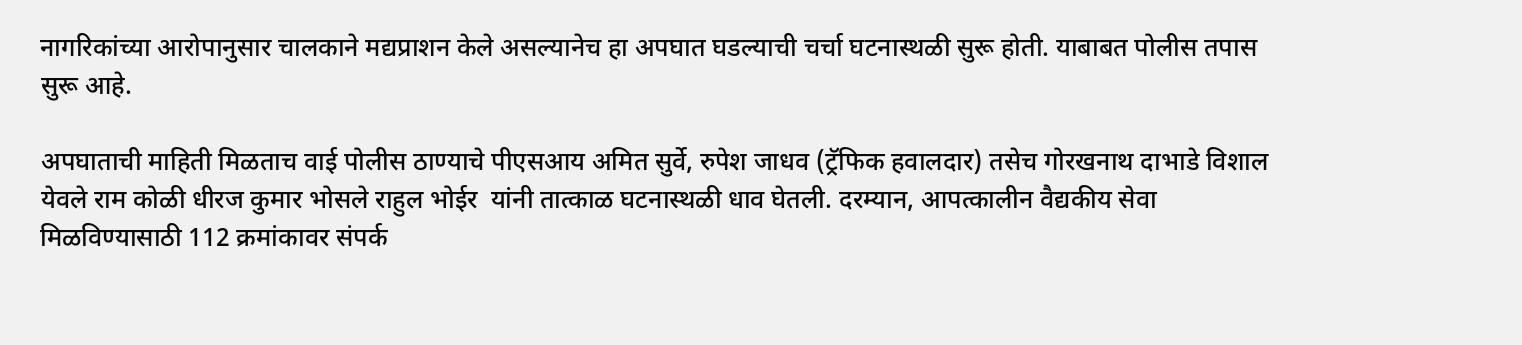नागरिकांच्या आरोपानुसार चालकाने मद्यप्राशन केले असल्यानेच हा अपघात घडल्याची चर्चा घटनास्थळी सुरू होती. याबाबत पोलीस तपास सुरू आहे.

अपघाताची माहिती मिळताच वाई पोलीस ठाण्याचे पीएसआय अमित सुर्वे, रुपेश जाधव (ट्रॅफिक हवालदार) तसेच गोरखनाथ दाभाडे विशाल येवले राम कोळी धीरज कुमार भोसले राहुल भोईर  यांनी तात्काळ घटनास्थळी धाव घेतली. दरम्यान, आपत्कालीन वैद्यकीय सेवा मिळविण्यासाठी 112 क्रमांकावर संपर्क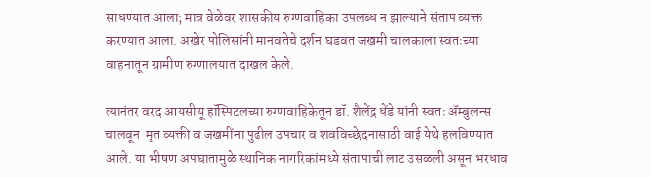साधण्यात आला; मात्र वेळेवर शासकीय रुग्णवाहिका उपलब्ध न झाल्याने संताप व्यक्त करण्यात आला. अखेर पोलिसांनी मानवतेचे दर्शन घडवत जखमी चालकाला स्वतःच्या वाहनातून ग्रामीण रुग्णालयात दाखल केले.

त्यानंतर वरद आयसीयू हॉस्पिटलच्या रुग्णवाहिकेतून डॉ. शैलेंद्र धेंडे यांनी स्वतः ॲम्बुलन्स चालवून  मृत व्यक्ती व जखमींना पुढील उपचार व शवविच्छेदनासाठी वाई येथे हलविण्यात आले. या भीषण अपघातामुळे स्थानिक नागरिकांमध्ये संतापाची लाट उसळली असून भरधाव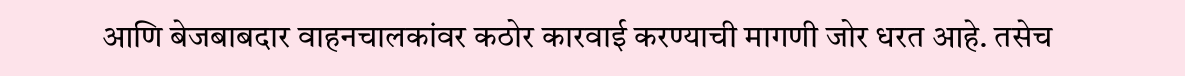आणि बेजबाबदार वाहनचालकांवर कठोर कारवाई करण्याची मागणी जोर धरत आहे. तसेच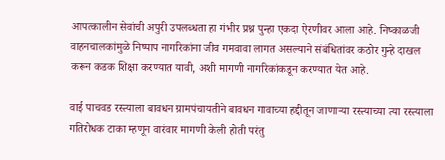आपत्कालीन सेवांची अपुरी उपलब्धता हा गंभीर प्रश्न पुन्हा एकदा ऐरणीवर आला आहे. निष्काळजी वाहनचालकांमुळे निष्पाप नागरिकांना जीव गमवावा लागत असल्याने संबंधितांवर कठोर गुन्हे दाखल करून कडक शिक्षा करण्यात यावी, अशी मागणी नागरिकांकडून करण्यात येत आहे.

वाई पाचवड रस्त्याला बावधन ग्रामपंचायतीने बावधन गावाच्या हद्दीतून जाणाऱ्या रस्त्याच्या त्या रस्त्याला गतिरोधक टाका म्हणून वारंवार मागणी केली होती परंतु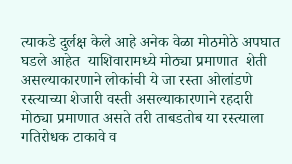त्याकडे दुर्लक्ष केले आहे अनेक वेळा मोठमोठे अपघात घडले आहेत  याशिवारामध्ये मोठ्या प्रमाणात  शेती असल्याकारणाने लोकांची ये जा रस्ता ओलांडणे रस्त्याच्या शेजारी वस्ती असल्याकारणाने रहदारी मोठ्या प्रमाणात असते तरी ताबडतोब या रस्त्याला गतिरोधक टाकावे व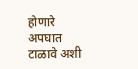होणारे अपघात टाळावे अशी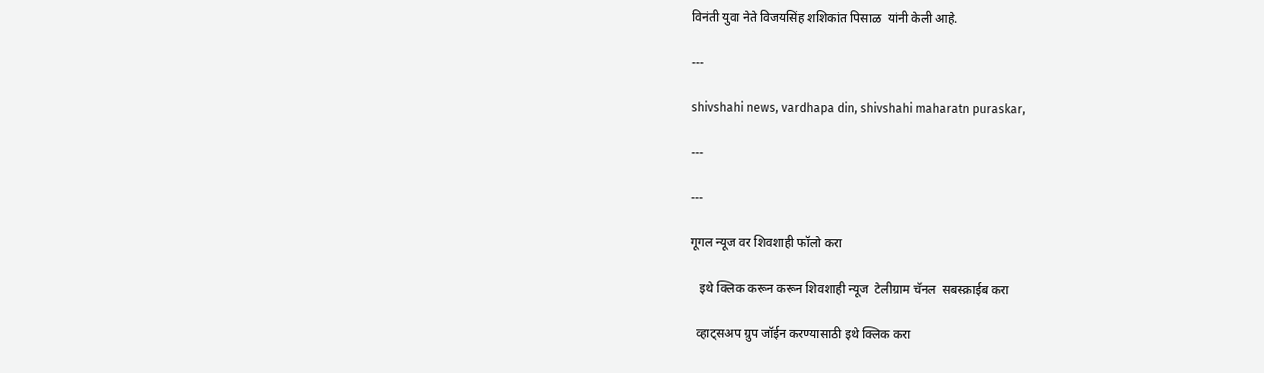विनंती युवा नेते विजयसिंह शशिकांत पिसाळ  यांनी केली आहे.

---

shivshahi news, vardhapa din, shivshahi maharatn puraskar,

---

---

गूगल न्यूज वर शिवशाही फॉलो करा

   इथे क्लिक करून करून शिवशाही न्यूज  टेलीग्राम चॅनल  सबस्क्राईब करा

  व्हाट्सअप ग्रुप जॉईन करण्यासाठी इथे क्लिक करा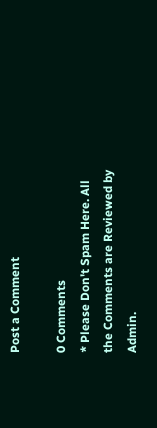Post a Comment

0 Comments
* Please Don't Spam Here. All the Comments are Reviewed by Admin.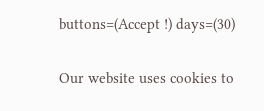buttons=(Accept !) days=(30)

Our website uses cookies to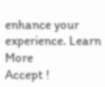enhance your experience. Learn More
Accept !